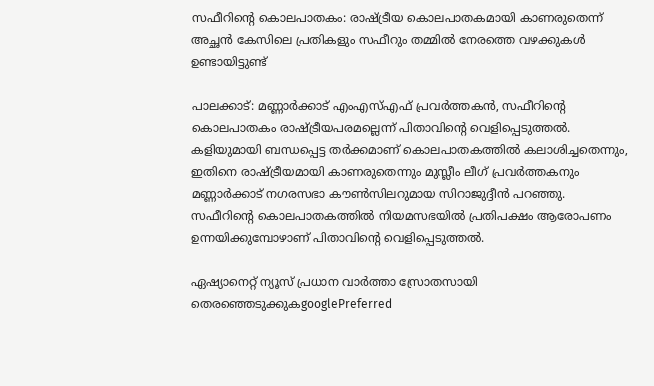സഫീറിന്റെ കൊലപാതകം: രാഷ്ട്രീയ കൊലപാതകമായി കാണരുതെന്ന് അച്ഛൻ കേസിലെ പ്രതികളും സഫീറും തമ്മിൽ നേരത്തെ വഴക്കുകൾ ഉണ്ടായിട്ടുണ്ട്

പാലക്കാട്: മണ്ണാര്‍ക്കാട് എംഎസ്എഫ് പ്രവര്‍ത്തകന്‍, സഫീറിന്‍റെ കൊലപാതകം രാഷ്ട്രീയപരമല്ലെന്ന് പിതാവിന്‍റെ വെളിപ്പെടുത്തല്‍. കളിയുമായി ബന്ധപ്പെട്ട തര്‍ക്കമാണ് കൊലപാതകത്തില്‍ കലാശിച്ചതെന്നും, ഇതിനെ രാഷ്ട്രീയമായി കാണരുതെന്നും മുസ്ലീം ലീഗ് പ്രവര്‍ത്തകനും മണ്ണാര്‍ക്കാട് നഗരസഭാ കൗണ്‍സിലറുമായ സിറാജുദ്ദീന്‍ പറഞ്ഞു. സഫീറിന്‍റെ കൊലപാതകത്തില്‍ നിയമസഭയില്‍ പ്രതിപക്ഷം ആരോപണം ഉന്നയിക്കുമ്പോഴാണ് പിതാവിന്‍റെ വെളിപ്പെടുത്തല്‍.

ഏഷ്യാനെറ്റ് ന്യൂസ് പ്രധാന വാർത്താ സ്രോതസായി തെരഞ്ഞെടുക്കുകgooglePreferred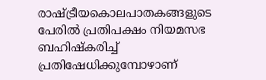രാഷ്ട്രീയകൊലപാതകങ്ങളുടെ പേരില്‍ പ്രതിപക്ഷം നിയമസഭ ബഹിഷ്കരിച്ച് പ്രതിഷേധിക്കുമ്പോഴാണ്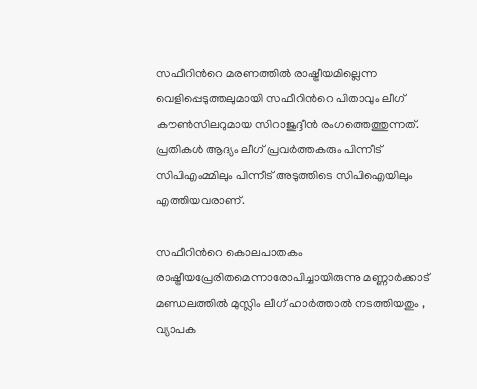സഫീറിന്‍റെ മരണത്തില്‍ രാഷ്ട്രീയമില്ലെന്ന വെളിപ്പെടുത്തലുമായി സഫീറിന്‍റെ പിതാവും ലീഗ് കൗണ്‍സിലറുമായ സിറാജുദ്ദീന്‍ രംഗത്തെത്തുന്നത്. പ്രതികള്‍ ആദ്യം ലീഗ് പ്രവര്‍ത്തകരും പിന്നീട് സിപിഎംമ്മിലും പിന്നീട് അടുത്തിടെ സിപിഐയിലും എത്തിയവരാണ്.

സഫീറിന്‍റെ കൊലപാതകം രാഷ്ട്രീയപ്രേരിതമെന്നാരോപിച്ചായിരുന്നു മണ്ണാര്‍ക്കാട് മണ്ഡലത്തില്‍ മുസ്ലിം ലീഗ് ഹാര്‍ത്താല്‍ നടത്തിയതും , വ്യാപക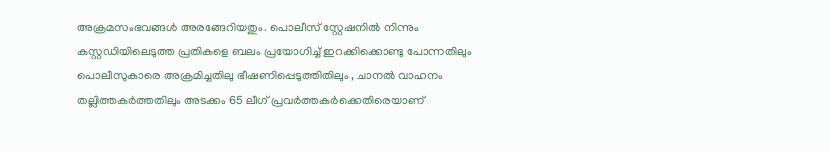അക്രമസംഭവങ്ങള്‍ അരങ്ങേറിയതും. പൊലീസ് സ്റ്റേഷനില്‍ നിന്നും കസ്റ്റഡിയിലെടുത്ത പ്രതികളെ ബലം പ്രയോഗിച്ച് ഇറക്കിക്കൊണ്ടു പോന്നതിലും പൊലീസുകാരെ അക്രമിച്ചതിലു ഭീഷണിപ്പെടുത്തിതിലും , ചാനല്‍ വാഹനം തല്ലിത്തകര്‍ത്തതിലും അടക്കം 65 ലീഗ് പ്രവര്‍ത്തകര്‍ക്കെതിരെയാണ്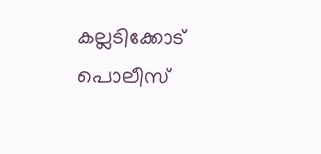കല്ലടിക്കോട് പൊലീസ്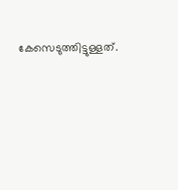കേസെടുത്തിട്ടുള്ളത്.